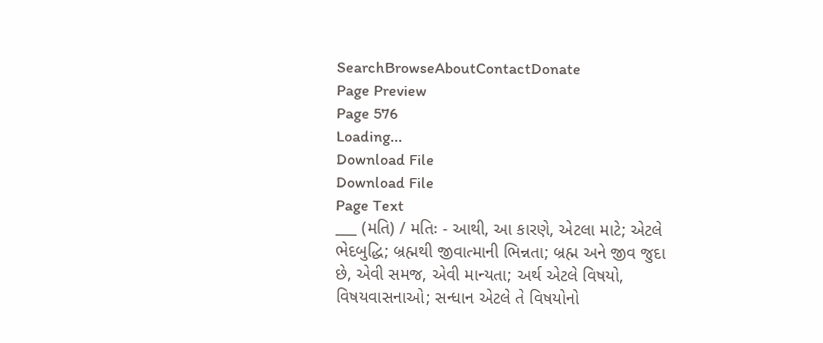SearchBrowseAboutContactDonate
Page Preview
Page 576
Loading...
Download File
Download File
Page Text
___ (મતિ) / મતિઃ - આથી, આ કારણે, એટલા માટે; એટલે ભેદબુદ્ધિ; બ્રહ્મથી જીવાત્માની ભિન્નતા; બ્રહ્મ અને જીવ જુદા છે, એવી સમજ, એવી માન્યતા; અર્થ એટલે વિષયો, વિષયવાસનાઓ; સન્ધાન એટલે તે વિષયોનો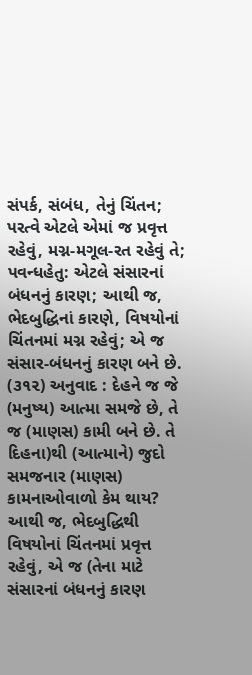સંપર્ક, સંબંધ, તેનું ચિંતન; પરત્વે એટલે એમાં જ પ્રવૃત્ત રહેવું, મગ્ન-મગૂલ-રત રહેવું તે; પવન્ધહેતુ: એટલે સંસારનાં બંધનનું કારણ; આથી જ, ભેદબુદ્ધિનાં કારણે, વિષયોનાં ચિંતનમાં મગ્ન રહેવું; એ જ સંસાર-બંધનનું કારણ બને છે. (૩૧૨) અનુવાદ : દેહને જ જે (મનુષ્ય) આત્મા સમજે છે, તે જ (માણસ) કામી બને છે. તે દિહના)થી (આત્માને) જુદો સમજનાર (માણસ) કામનાઓવાળો કેમ થાય? આથી જ, ભેદબુદ્ધિથી વિષયોનાં ચિંતનમાં પ્રવૃત્ત રહેવું, એ જ (તેના માટે સંસારનાં બંધનનું કારણ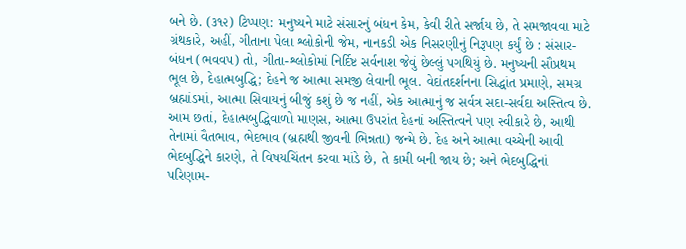બને છે. (૩૧૨) ટિપ્પણ: મનુષ્યને માટે સંસારનું બંધન કેમ, કેવી રીતે સર્જાય છે, તે સમજાવવા માટે ગ્રંથકારે, અહીં, ગીતાના પેલા શ્લોકોની જેમ, નાનકડી એક નિસરણીનું નિરૂપણ કર્યું છે : સંસાર-બંધન (ભવવ૫) તો, ગીતા-શ્લોકોમાં નિર્દિષ્ટ સર્વનાશ જેવું છેલ્લું પગથિયું છે. મનુષ્યની સૌપ્રથમ ભૂલ છે, દેહાત્મબુદ્ધિ; દેહને જ આત્મા સમજી લેવાની ભૂલ. વેદાંતદર્શનના સિદ્ધાંત પ્રમાણે, સમગ્ર બ્રહ્માંડમાં, આત્મા સિવાયનું બીજું કશું છે જ નહીં, એક આત્માનું જ સર્વત્ર સદા-સર્વદા અસ્તિત્વ છે. આમ છતાં, દેહાત્મબુદ્ધિવાળો માણસ, આત્મા ઉપરાંત દેહનાં અસ્તિત્વને પણ સ્વીકારે છે, આથી તેનામાં વૈતભાવ, ભેદભાવ (બ્રહ્મથી જીવની ભિન્નતા) જન્મે છે. દેહ અને આત્મા વચ્ચેની આવી ભેદબુદ્ધિને કારણે, તે વિષયચિંતન કરવા માંડે છે, તે કામી બની જાય છે; અને ભેદબુદ્ધિનાં પરિણામ-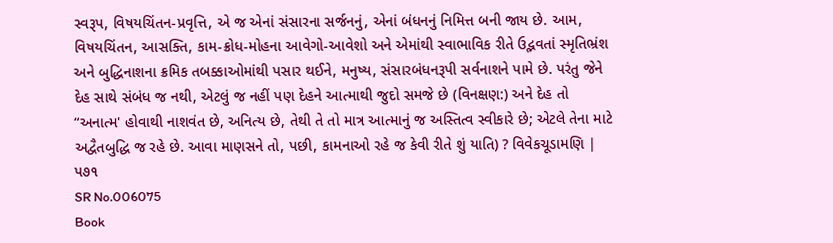સ્વરૂપ, વિષયચિંતન-પ્રવૃત્તિ, એ જ એનાં સંસારના સર્જનનું, એનાં બંધનનું નિમિત્ત બની જાય છે. આમ, વિષયચિંતન, આસક્તિ, કામ-ક્રોધ-મોહના આવેગો-આવેશો અને એમાંથી સ્વાભાવિક રીતે ઉદ્ભવતાં સ્મૃતિભ્રંશ અને બુદ્ધિનાશના ક્રમિક તબક્કાઓમાંથી પસાર થઈને, મનુષ્ય, સંસારબંધનરૂપી સર્વનાશને પામે છે. પરંતુ જેને દેહ સાથે સંબંધ જ નથી, એટલું જ નહીં પણ દેહને આત્માથી જુદો સમજે છે (વિનક્ષણ:) અને દેહ તો “અનાત્મ' હોવાથી નાશવંત છે, અનિત્ય છે, તેથી તે તો માત્ર આત્માનું જ અસ્તિત્વ સ્વીકારે છે; એટલે તેના માટે અદ્વૈતબુદ્ધિ જ રહે છે. આવા માણસને તો, પછી, કામનાઓ રહે જ કેવી રીતે શું યાતિ) ? વિવેકચૂડામણિ | પ૭૧
SR No.006075
Book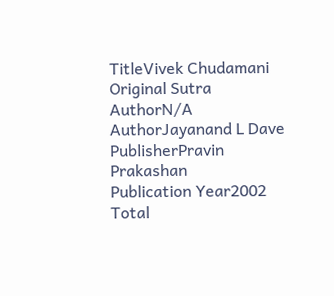TitleVivek Chudamani
Original Sutra AuthorN/A
AuthorJayanand L Dave
PublisherPravin Prakashan
Publication Year2002
Total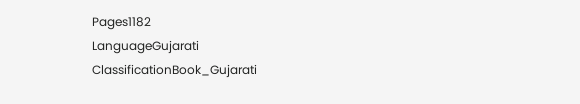Pages1182
LanguageGujarati
ClassificationBook_Gujarati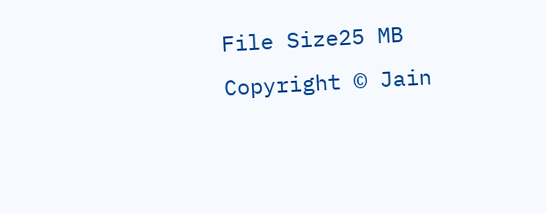File Size25 MB
Copyright © Jain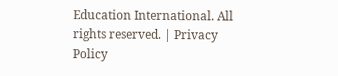Education International. All rights reserved. | Privacy Policy